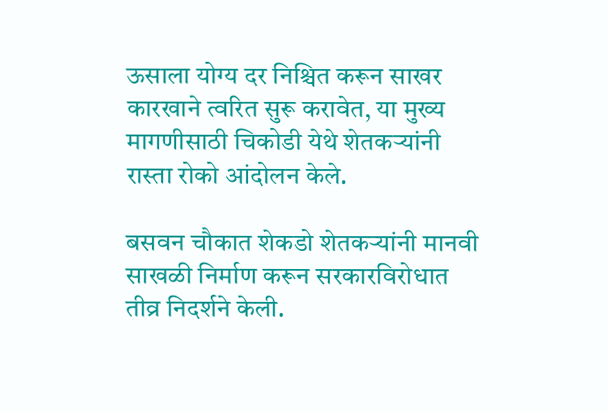ऊसाला योग्य दर निश्चित करून साखर कारखाने त्वरित सुरू करावेत, या मुख्य मागणीसाठी चिकोडी येथे शेतकऱ्यांनी रास्ता रोको आंदोलन केले.

बसवन चौकात शेकडो शेतकऱ्यांनी मानवी साखळी निर्माण करून सरकारविरोधात तीव्र निदर्शने केली.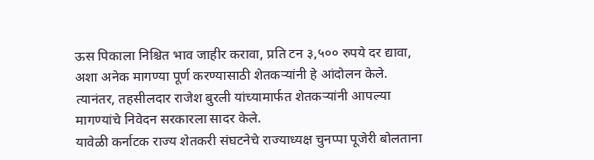ऊस पिकाला निश्चित भाव जाहीर करावा, प्रति टन ३,५०० रुपये दर द्यावा, अशा अनेक मागण्या पूर्ण करण्यासाठी शेतकऱ्यांनी हे आंदोलन केले. त्यानंतर, तहसीलदार राजेश बुरली यांच्यामार्फत शेतकऱ्यांनी आपल्या मागण्यांचे निवेदन सरकारला सादर केले.
यावेळी कर्नाटक राज्य शेतकरी संघटनेचे राज्याध्यक्ष चुनप्पा पूजेरी बोलताना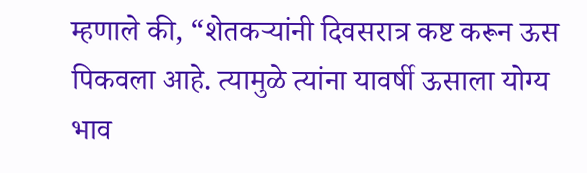म्हणाले की, “शेतकऱ्यांनी दिवसरात्र कष्ट करून ऊस पिकवला आहे. त्यामुळे त्यांना यावर्षी ऊसाला योग्य भाव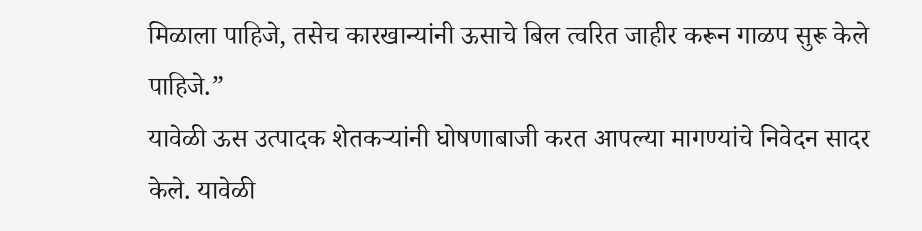मिळाला पाहिजे, तसेच कारखान्यांनी ऊसाचे बिल त्वरित जाहीर करून गाळप सुरू केले पाहिजे.”
यावेळी ऊस उत्पादक शेतकऱ्यांनी घोषणाबाजी करत आपल्या मागण्यांचे निवेदन सादर केले. यावेळी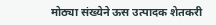मोठ्या संख्येने ऊस उत्पादक शेतकरी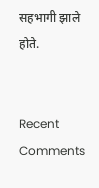सहभागी झाले होते.


Recent Comments